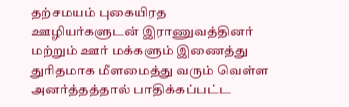தற்சமயம் புகையிரத ஊழியர்களுடன் இராணுவத்தினர் மற்றும் ஊர் மக்களும் இணைத்து துரிதமாக மீளமைத்து வரும் வெள்ள அனர்த்தத்தால் பாதிக்கப்பட்ட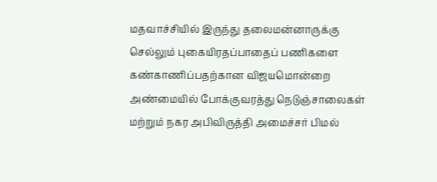மதவாச்சியில் இருந்து தலைமன்னாருக்கு
செல்லும் புகையிரதப்பாதைப் பணிகளை கண்காணிப்பதற்கான விஜயமொன்றை அண்மையில் போக்குவரத்து நெடுஞ்சாலைகள் மற்றும் நகர அபிவிருத்தி அமைச்சர் பிமல்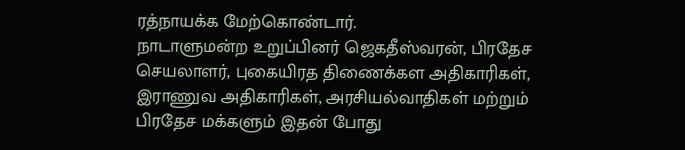ரத்நாயக்க மேற்கொண்டார்.
நாடாளுமன்ற உறுப்பினர் ஜெகதீஸ்வரன், பிரதேச செயலாளர், புகையிரத திணைக்கள அதிகாரிகள், இராணுவ அதிகாரிகள், அரசியல்வாதிகள் மற்றும் பிரதேச மக்களும் இதன் போது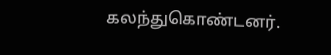கலந்துகொண்டனர்.